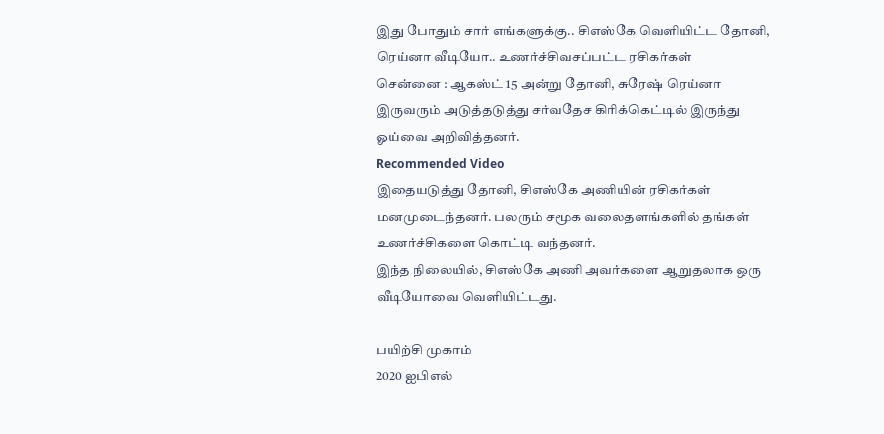இது போதும் சார் எங்களுக்கு.. சிஎஸ்கே வெளியிட்ட தோனி, ரெய்னா வீடியோ.. உணர்ச்சிவசப்பட்ட ரசிகர்கள்
சென்னை : ஆகஸ்ட் 15 அன்று தோனி, சுரேஷ் ரெய்னா இருவரும் அடுத்தடுத்து சர்வதேச கிரிக்கெட்டில் இருந்து ஓய்வை அறிவித்தனர்.
Recommended Video
இதையடுத்து தோனி, சிஎஸ்கே அணியின் ரசிகர்கள் மனமுடைந்தனர். பலரும் சமூக வலைதளங்களில் தங்கள் உணர்ச்சிகளை கொட்டி வந்தனர்.
இந்த நிலையில், சிஎஸ்கே அணி அவர்களை ஆறுதலாக ஒரு வீடியோவை வெளியிட்டது.

பயிற்சி முகாம்
2020 ஐபிஎல்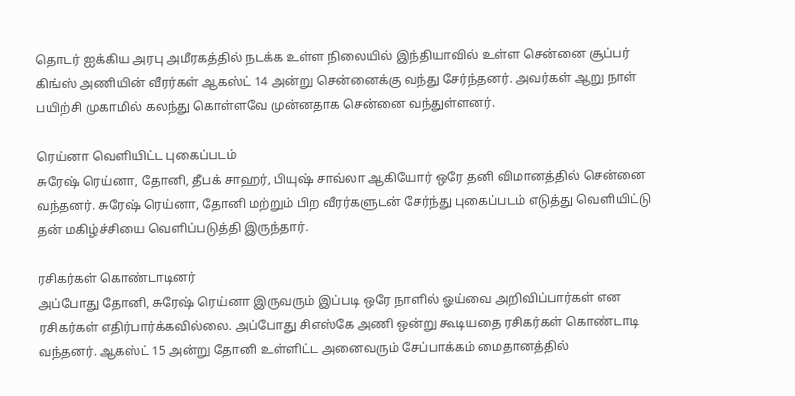தொடர் ஐக்கிய அரபு அமீரகத்தில் நடக்க உள்ள நிலையில் இந்தியாவில் உள்ள சென்னை சூப்பர் கிங்ஸ் அணியின் வீரர்கள் ஆகஸ்ட் 14 அன்று சென்னைக்கு வந்து சேர்ந்தனர். அவர்கள் ஆறு நாள் பயிற்சி முகாமில் கலந்து கொள்ளவே முன்னதாக சென்னை வந்துள்ளனர்.

ரெய்னா வெளியிட்ட புகைப்படம்
சுரேஷ் ரெய்னா, தோனி, தீபக் சாஹர், பியுஷ் சாவ்லா ஆகியோர் ஒரே தனி விமானத்தில் சென்னை வந்தனர். சுரேஷ் ரெய்னா, தோனி மற்றும் பிற வீரர்களுடன் சேர்ந்து புகைப்படம் எடுத்து வெளியிட்டு தன் மகிழ்ச்சியை வெளிப்படுத்தி இருந்தார்.

ரசிகர்கள் கொண்டாடினர்
அப்போது தோனி, சுரேஷ் ரெய்னா இருவரும் இப்படி ஒரே நாளில் ஓய்வை அறிவிப்பார்கள் என ரசிகர்கள் எதிர்பார்க்கவில்லை. அப்போது சிஎஸ்கே அணி ஒன்று கூடியதை ரசிகர்கள் கொண்டாடி வந்தனர். ஆகஸ்ட் 15 அன்று தோனி உள்ளிட்ட அனைவரும் சேப்பாக்கம் மைதானத்தில்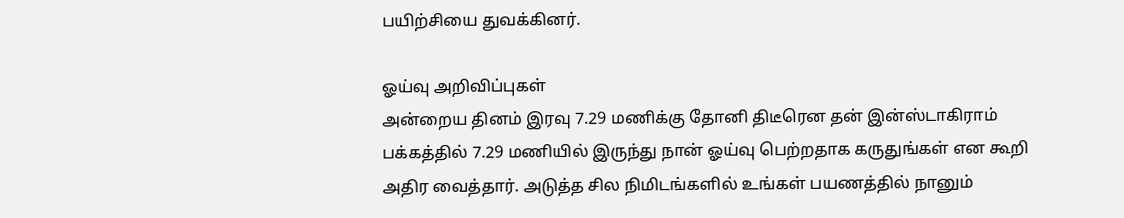பயிற்சியை துவக்கினர்.

ஓய்வு அறிவிப்புகள்
அன்றைய தினம் இரவு 7.29 மணிக்கு தோனி திடீரென தன் இன்ஸ்டாகிராம் பக்கத்தில் 7.29 மணியில் இருந்து நான் ஓய்வு பெற்றதாக கருதுங்கள் என கூறி அதிர வைத்தார். அடுத்த சில நிமிடங்களில் உங்கள் பயணத்தில் நானும்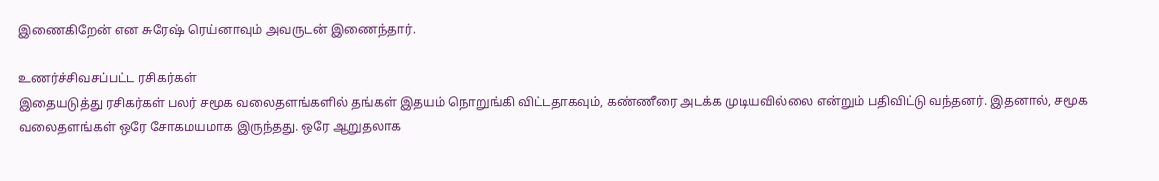இணைகிறேன் என சுரேஷ் ரெய்னாவும் அவருடன் இணைந்தார்.

உணர்ச்சிவசப்பட்ட ரசிகர்கள்
இதையடுத்து ரசிகர்கள் பலர் சமூக வலைதளங்களில் தங்கள் இதயம் நொறுங்கி விட்டதாகவும், கண்ணீரை அடக்க முடியவில்லை என்றும் பதிவிட்டு வந்தனர். இதனால், சமூக வலைதளங்கள் ஒரே சோகமயமாக இருந்தது. ஒரே ஆறுதலாக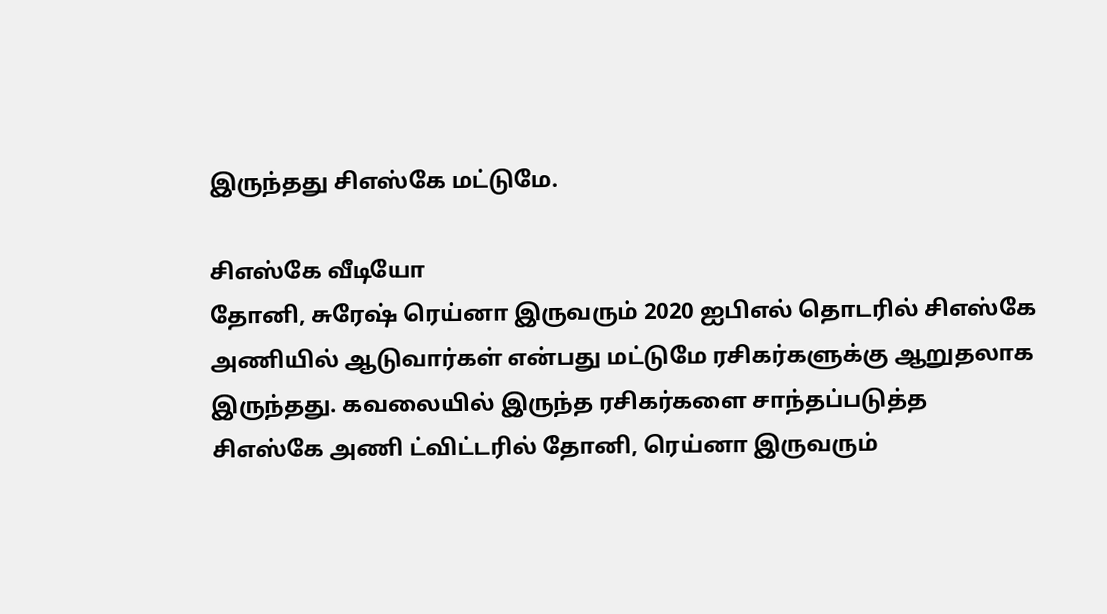இருந்தது சிஎஸ்கே மட்டுமே.

சிஎஸ்கே வீடியோ
தோனி, சுரேஷ் ரெய்னா இருவரும் 2020 ஐபிஎல் தொடரில் சிஎஸ்கே அணியில் ஆடுவார்கள் என்பது மட்டுமே ரசிகர்களுக்கு ஆறுதலாக இருந்தது. கவலையில் இருந்த ரசிகர்களை சாந்தப்படுத்த சிஎஸ்கே அணி ட்விட்டரில் தோனி, ரெய்னா இருவரும்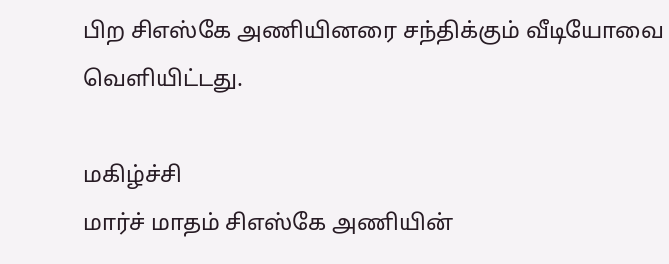பிற சிஎஸ்கே அணியினரை சந்திக்கும் வீடியோவை வெளியிட்டது.

மகிழ்ச்சி
மார்ச் மாதம் சிஎஸ்கே அணியின்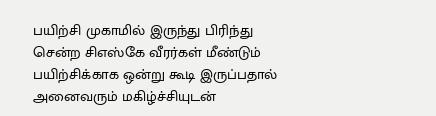பயிற்சி முகாமில் இருந்து பிரிந்து சென்ற சிஎஸ்கே வீரர்கள் மீண்டும் பயிற்சிக்காக ஒன்று கூடி இருப்பதால் அனைவரும் மகிழ்ச்சியுடன்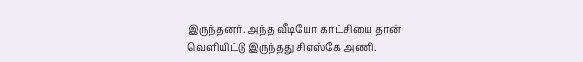இருந்தனர். அந்த வீடியோ காட்சியை தான் வெளியிட்டு இருந்தது சிஎஸ்கே அணி.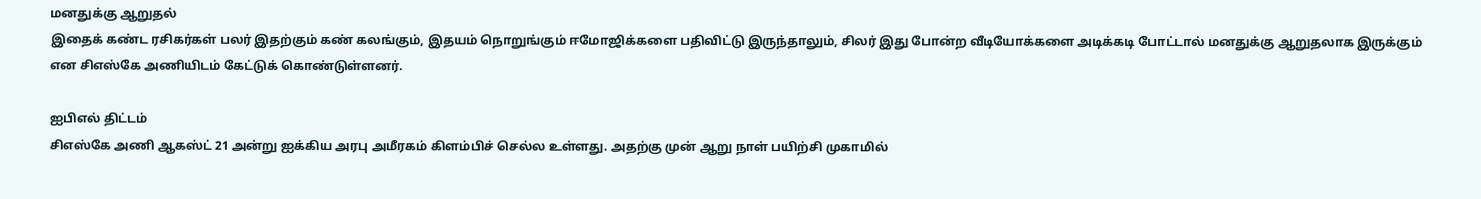மனதுக்கு ஆறுதல்
இதைக் கண்ட ரசிகர்கள் பலர் இதற்கும் கண் கலங்கும், இதயம் நொறுங்கும் ஈமோஜிக்களை பதிவிட்டு இருந்தாலும், சிலர் இது போன்ற வீடியோக்களை அடிக்கடி போட்டால் மனதுக்கு ஆறுதலாக இருக்கும் என சிஎஸ்கே அணியிடம் கேட்டுக் கொண்டுள்ளனர்.

ஐபிஎல் திட்டம்
சிஎஸ்கே அணி ஆகஸ்ட் 21 அன்று ஐக்கிய அரபு அமீரகம் கிளம்பிச் செல்ல உள்ளது. அதற்கு முன் ஆறு நாள் பயிற்சி முகாமில்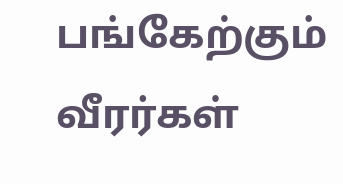பங்கேற்கும் வீரர்கள்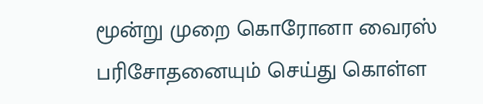மூன்று முறை கொரோனா வைரஸ் பரிசோதனையும் செய்து கொள்ள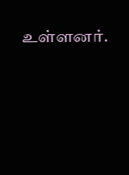உள்ளனர்.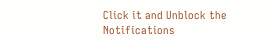Click it and Unblock the Notifications